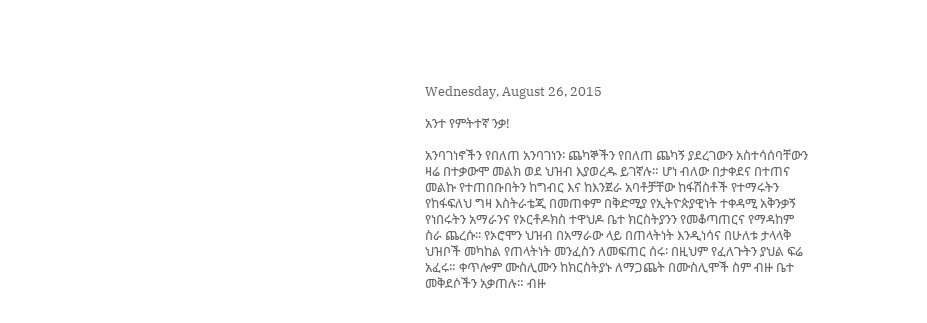Wednesday, August 26, 2015

አንተ የምትተኛ ንቃ!

አንባገነኖችን የበለጠ አንባገነን፡ ጨካኞችን የበለጠ ጨካኝ ያደረገውን አስተሳሰባቸውን ዛሬ በተቃውሞ መልክ ወደ ህዝብ እያወረዱ ይገኛሉ። ሆነ ብለው በታቀደና በተጠና መልኩ የተጠበቡበትን ከግብር እና ከእንጀራ አባቶቻቸው ከፋሽስቶች የተማሩትን የከፋፍለህ ግዛ እስትራቴጂ በመጠቀም በቅድሚያ የኢትዮጵያዊነት ተቀዳሚ አቅንቃኝ የነበሩትን አማራንና የኦርቶዶክስ ተዋህዶ ቤተ ክርስትያንን የመቆጣጠርና የማዳከም ስራ ጨረሱ፡፡ የኦሮሞን ህዝብ በአማራው ላይ በጠላትነት እንዲነሳና በሁለቱ ታላላቅ ህዝቦች መካከል የጠላትነት መንፈስን ለመፍጠር ሰሩ፡ በዚህም የፈለጉትን ያህል ፍሬ አፈሩ። ቀጥሎም ሙስሊሙን ከክርስትያኑ ለማጋጨት በሙስሊሞች ስም ብዙ ቤተ መቅደሶችን አቃጠሉ። ብዙ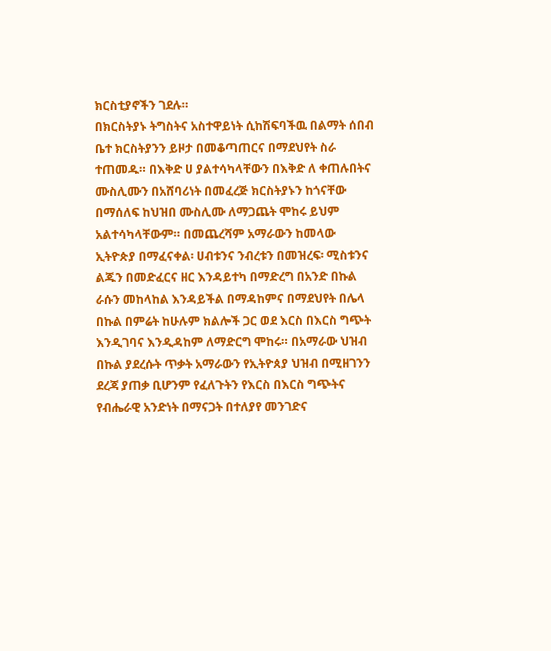ክርስቲያኖችን ገደሉ።
በክርስትያኑ ትግስትና አስተዋይነት ሲከሽፍባችዉ በልማት ሰበብ ቤተ ክርስትያንን ይዞታ በመቆጣጠርና በማደህየት ስራ ተጠመዱ። በእቅድ ሀ ያልተሳካላቸውን በእቅድ ለ ቀጠሉበትና ሙስሊሙን በአሸባሪነት በመፈረጅ ክርስትያኑን ከጎናቸው በማሰለፍ ከህዝበ ሙስሊሙ ለማጋጨት ሞከሩ ይህም አልተሳካላቸውም። በመጨረሻም አማራውን ከመላው ኢትዮጵያ በማፈናቀል፡ ሀብቱንና ንብረቱን በመዝረፍ፡ ሚስቱንና ልጁን በመድፈርና ዘር እንዳይተካ በማድረግ በአንድ በኩል ራሱን መከላከል እንዳይችል በማዳከምና በማደህየት በሌላ በኩል በምሬት ከሁሉም ክልሎች ጋር ወደ እርስ በእርስ ግጭት እንዲገባና እንዲዳከም ለማድርግ ሞከሩ። በአማራው ህዝብ በኩል ያደረሱት ጥቃት አማራውን የኢትዮጰያ ህዝብ በሚዘገንን ደረጃ ያጠቃ ቢሆንም የፈለጉትን የእርስ በእርስ ግጭትና የብሔራዊ አንድነት በማናጋት በተለያየ መንገድና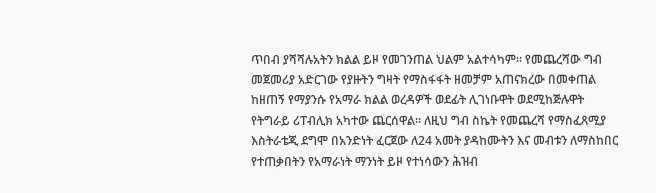ጥበብ ያሻሻሉአትን ክልል ይዞ የመገንጠል ህልም አልተሳካም። የመጨረሻው ግብ መጀመሪያ አድርገው የያዙትን ግዛት የማስፋፋት ዘመቻም አጠናክረው በመቀጠል ከዘጠኝ የማያንሱ የአማራ ክልል ወረዳዎች ወደፊት ሊገነቡዋት ወደሚከጅሉዋት የትግራይ ሪፐብሊክ አካተው ጨርሰዋል። ለዚህ ግብ ስኬት የመጨረሻ የማስፈጸሚያ እስትራቴጂ ደግሞ በአንድነት ፈርጀው ለ24 አመት ያዳከሙትን እና መብቱን ለማስከበር የተጠቃበትን የአማራነት ማንነት ይዞ የተነሳውን ሕዝብ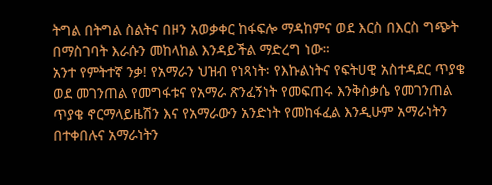ትግል በትግል ስልትና በዞን አወቃቀር ከፋፍሎ ማዳከምና ወደ እርስ በእርስ ግጭት በማስገባት እራሱን መከላከል እንዳይችል ማድረግ ነው።
አንተ የምትተኛ ንቃ! የአማራን ህዝብ የነጻነት፡ የእኩልነትና የፍትሀዊ አስተዳደር ጥያቄ ወደ መገንጠል የመግፋቱና የአማራ ጽንፈኝነት የመፍጠሩ እንቅስቃሴ የመገንጠል ጥያቄ ኖርማላይዜሽን እና የአማራውን አንድነት የመከፋፈል እንዲሁም አማራነትን በተቀበሉና አማራነትን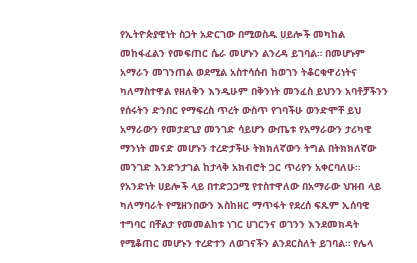የኢትዮጵያዊነት ስጋት አድርገው በሚወስዱ ሀይሎች መካከል መከፋፈልን የመፍጠር ሴራ መሆኑን ልንረዳ ይገባል። በመሆኑም አማራን መገንጠል ወደሚል አስተሳሰብ ከወገን ትቆርቁዋሪነትና ካለማስተዋል የዘለቅን እንዲሁም በቅንነት መንፈስ ይህንን አባቶቻችንን የሰሩትን ድንበር የማፍረስ ጥረት ውስጥ የገባችሁ ወንድሞቸ ይህ አማራውን የመታደጊያ መንገድ ሳይሆን ውጤቱ የአማራውን ታሪካዊ ማንነት መናድ መሆኑን ተረድታችሁ ትክክለኛውን ትግል በትክክለኛው መንገድ እንድንታገል ከታላቅ አክብሮት ጋር ጥሪየን አቀርባለሁ። የአንድነት ሀይሎች ላይ በተድጋጋሚ የተስተዋለው በአማራው ህዝብ ላይ ካለማባራት የሚዘንበውን እስከዘር ማጥፋት የደረሰ ፍጹም ኢሰባዊ ተግባር በቸልታ የመመልከቱ ነገር ሀገርንና ወገንን እንደመክዳት የሚቆጠር መሆኑን ተረድተን ለወገናችን ልንደርስለት ይገባል። የሌላ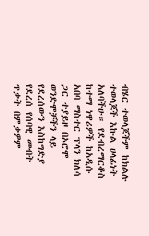ብሄር ተወላጆችም ከክልሉ ተወላጆች እኩል ሀላፊነት አለባችሁ። የደብረማርቆስ ከተማ ነዋሪዎች ከአዲሱ አበባ ማስተር ፕላን ክለሳ ጋር ተያይዞ በኦሮሞ ወንድሞቻችን ላይ የደረሰውን እስከግድያ የደረሰ የሰባዊ መብት ጥቃት በምቃዎም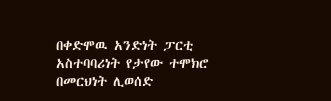በቀድሞዉ አንድነት ፓርቲ አስተባባሪነት የታየው ተሞክሮ በመርህነት ሊወሰድ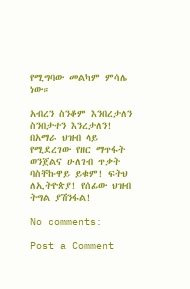የሚግባው መልካም ምሳሌ ነው።

አብረን ስንቆም እንበረታለን ስንበታተን እንረታለን! በአማራ ህዝብ ላይ የሚደረገው የዘር ማጥፋት ወንጀልና ሁለገብ ጥቃት ባስቸኩዋይ ይቁም! ፍትህ ለኢትዮጵያ! የሰፊው ህዝብ ትግል ያሽንፋል!

No comments:

Post a Comment